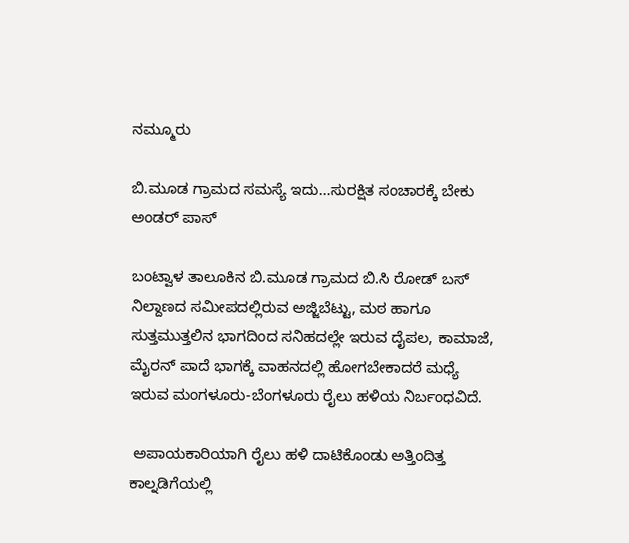ನಮ್ಮೂರು

ಬಿ.ಮೂಡ ಗ್ರಾಮದ ಸಮಸ್ಯೆ ಇದು…ಸುರಕ್ಷಿತ ಸಂಚಾರಕ್ಕೆ ಬೇಕು ಅಂಡರ್ ಪಾಸ್

ಬಂಟ್ವಾಳ ತಾಲೂಕಿನ ಬಿ.ಮೂಡ ಗ್ರಾಮದ ಬಿ.ಸಿ ರೋಡ್ ಬಸ್ ನಿಲ್ದಾಣದ ಸಮೀಪದಲ್ಲಿರುವ ಅಜ್ಜಿಬೆಟ್ಟು, ಮಠ ಹಾಗೂ ಸುತ್ತಮುತ್ತಲಿನ ಭಾಗದಿಂದ ಸನಿಹದಲ್ಲೇ ಇರುವ ದೈಪಲ, ಕಾಮಾಜೆ, ಮೈರನ್ ಪಾದೆ ಭಾಗಕ್ಕೆ ವಾಹನದಲ್ಲಿ ಹೋಗಬೇಕಾದರೆ ಮಧ್ಯೆ ಇರುವ ಮಂಗಳೂರು-ಬೆಂಗಳೂರು ರೈಲು ಹಳಿಯ ನಿರ್ಬಂಧವಿದೆ.

 ಅಪಾಯಕಾರಿಯಾಗಿ ರೈಲು ಹಳಿ ದಾಟಿಕೊಂಡು ಅತ್ತಿಂದಿತ್ತ ಕಾಲ್ನಡಿಗೆಯಲ್ಲಿ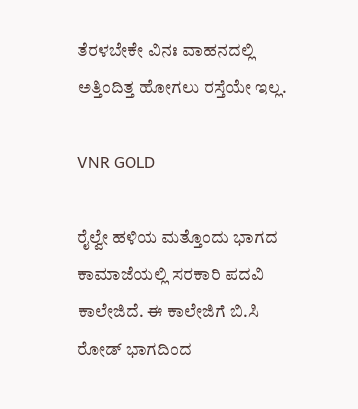ತೆರಳಬೇಕೇ ವಿನಃ ವಾಹನದಲ್ಲಿ ಅತ್ತಿಂದಿತ್ತ ಹೋಗಲು ರಸ್ತೆಯೇ ಇಲ್ಲ.

VNR GOLD

ರೈಲ್ವೇ ಹಳಿಯ ಮತ್ತೊಂದು ಭಾಗದ ಕಾಮಾಜೆಯಲ್ಲಿ ಸರಕಾರಿ ಪದವಿ ಕಾಲೇಜಿದೆ. ಈ ಕಾಲೇಜಿಗೆ ಬಿ.ಸಿ ರೋಡ್ ಭಾಗದಿಂದ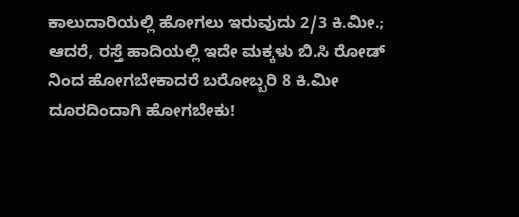ಕಾಲುದಾರಿಯಲ್ಲಿ ಹೋಗಲು ಇರುವುದು 2/3 ಕಿ.ಮೀ.; ಆದರೆ, ರಸ್ತೆ ಹಾದಿಯಲ್ಲಿ ಇದೇ ಮಕ್ಕಳು ಬಿ.ಸಿ ರೋಡ್ ನಿಂದ ಹೋಗಬೇಕಾದರೆ ಬರೋಬ್ಬರಿ 8 ಕಿ.ಮೀ ದೂರದಿಂದಾಗಿ ಹೋಗಬೇಕು!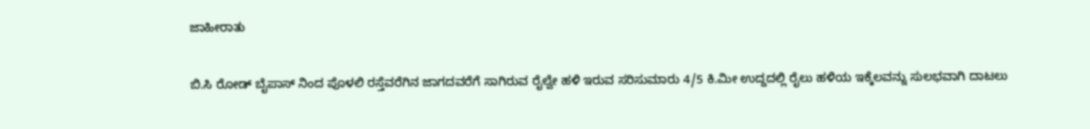ಜಾಹೀರಾತು

ಬಿ.ಸಿ ರೋಡ್ ಬೈಪಾಸ್ ನಿಂದ ಪೊಳಲಿ ರಸ್ತೆವರೆಗಿನ ಜಾಗದವರೆಗೆ ಸಾಗಿರುವ ರೈಲ್ವೇ ಹಳಿ ಇರುವ ಸರಿಸುಮಾರು 4/5 ಕಿ.ಮೀ ಉದ್ದದಲ್ಲಿ ರೈಲು ಹಳಿಯ ಇಕ್ಕೆಲವನ್ನು ಸುಲಭವಾಗಿ ದಾಟಲು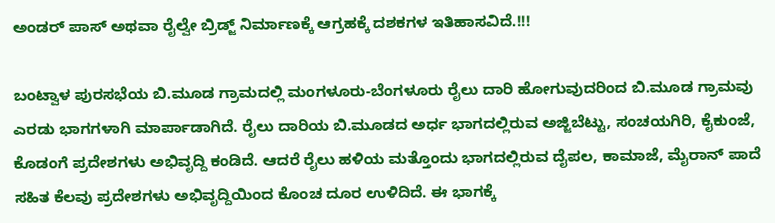ಅಂಡರ್ ಪಾಸ್ ಅಥವಾ ರೈಲ್ವೇ ಬ್ರಿಡ್ಜ್ ನಿರ್ಮಾಣಕ್ಕೆ ಆಗ್ರಹಕ್ಕೆ ದಶಕಗಳ ಇತಿಹಾಸವಿದೆ.!!!

ಬಂಟ್ವಾಳ ಪುರಸಭೆಯ ಬಿ.ಮೂಡ ಗ್ರಾಮದಲ್ಲಿ ಮಂಗಳೂರು-ಬೆಂಗಳೂರು ರೈಲು ದಾರಿ ಹೋಗುವುದರಿಂದ ಬಿ.ಮೂಡ ಗ್ರಾಮವು ಎರಡು ಭಾಗಗಳಾಗಿ ಮಾರ್ಪಾಡಾಗಿದೆ. ರೈಲು ದಾರಿಯ ಬಿ.ಮೂಡದ ಅರ್ಧ ಭಾಗದಲ್ಲಿರುವ ಅಜ್ಜಿಬೆಟ್ಟು, ಸಂಚಯಗಿರಿ, ಕೈಕುಂಜೆ, ಕೊಡಂಗೆ ಪ್ರದೇಶಗಳು ಅಭಿವೃದ್ದಿ ಕಂಡಿದೆ. ಆದರೆ ರೈಲು ಹಳಿಯ ಮತ್ತೊಂದು ಭಾಗದಲ್ಲಿರುವ ದೈಪಲ, ಕಾಮಾಜೆ, ಮೈರಾನ್ ಪಾದೆ ಸಹಿತ ಕೆಲವು ಪ್ರದೇಶಗಳು ಅಭಿವೃದ್ದಿಯಿಂದ ಕೊಂಚ ದೂರ ಉಳಿದಿದೆ. ಈ ಭಾಗಕ್ಕೆ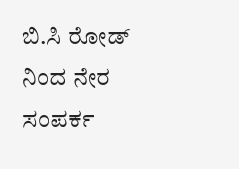ಬಿ.ಸಿ ರೋಡ್ ನಿಂದ ನೇರ ಸಂಪರ್ಕ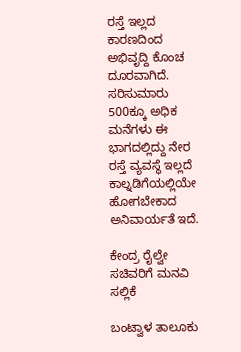ರಸ್ತೆ ಇಲ್ಲದ ಕಾರಣದಿಂದ ಅಭಿವೃದ್ದಿ ಕೊಂಚ ದೂರವಾಗಿದೆ. ಸರಿಸುಮಾರು 500ಕ್ಕೂ ಅಧಿಕ ಮನೆಗಳು ಈ ಭಾಗದಲ್ಲಿದ್ದು ನೇರ ರಸ್ತೆ ವ್ಯವಸ್ಥೆ ಇಲ್ಲದೆ ಕಾಲ್ನಡಿಗೆಯಲ್ಲಿಯೇ ಹೋಗಬೇಕಾದ ಅನಿವಾರ್ಯತೆ ಇದೆ.

ಕೇಂದ್ರ ರೈಲ್ವೇ ಸಚಿವರಿಗೆ ಮನವಿ ಸಲ್ಲಿಕೆ

ಬಂಟ್ವಾಳ ತಾಲೂಕು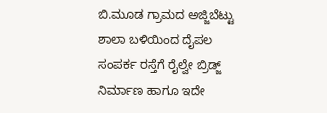ಬಿ.ಮೂಡ ಗ್ರಾಮದ ಅಜ್ಜಿಬೆಟ್ಟು ಶಾಲಾ ಬಳಿಯಿಂದ ದೈಪಲ ಸಂಪರ್ಕ ರಸ್ತೆಗೆ ರೈಲ್ವೇ ಬ್ರಿಡ್ಜ್ ನಿರ್ಮಾಣ ಹಾಗೂ ಇದೇ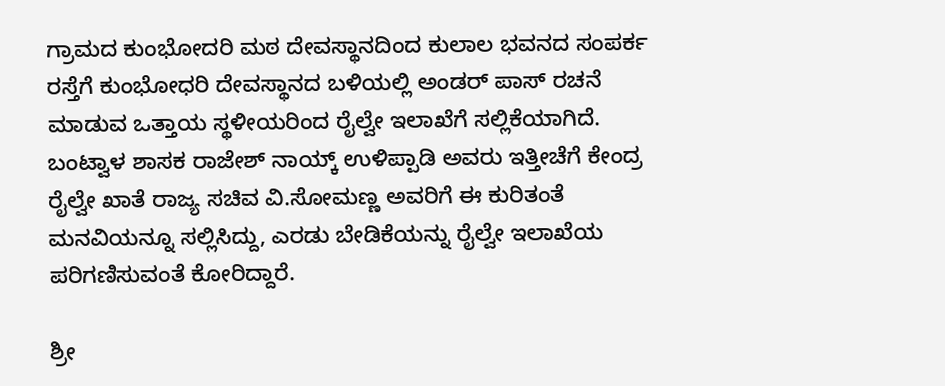ಗ್ರಾಮದ ಕುಂಭೋದರಿ ಮಠ ದೇವಸ್ಥಾನದಿಂದ ಕುಲಾಲ ಭವನದ ಸಂಪರ್ಕ ರಸ್ತೆಗೆ ಕುಂಭೋಧರಿ ದೇವಸ್ಥಾನದ ಬಳಿಯಲ್ಲಿ ಅಂಡರ್ ಪಾಸ್ ರಚನೆ ಮಾಡುವ ಒತ್ತಾಯ ಸ್ಥಳೀಯರಿಂದ ರೈಲ್ವೇ ಇಲಾಖೆಗೆ ಸಲ್ಲಿಕೆಯಾಗಿದೆ. ಬಂಟ್ವಾಳ ಶಾಸಕ ರಾಜೇಶ್ ನಾಯ್ಕ್ ಉಳಿಪ್ಪಾಡಿ ಅವರು ಇತ್ತೀಚೆಗೆ ಕೇಂದ್ರ ರೈಲ್ವೇ ಖಾತೆ ರಾಜ್ಯ ಸಚಿವ ವಿ.ಸೋಮಣ್ಣ ಅವರಿಗೆ ಈ ಕುರಿತಂತೆ ಮನವಿಯನ್ನೂ ಸಲ್ಲಿಸಿದ್ದು, ಎರಡು ಬೇಡಿಕೆಯನ್ನು ರೈಲ್ವೇ ಇಲಾಖೆಯ ಪರಿಗಣಿಸುವಂತೆ ಕೋರಿದ್ದಾರೆ.

ಶ್ರೀ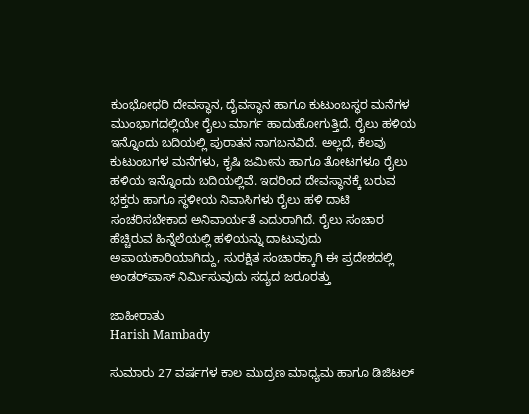ಕುಂಭೋಧರಿ ದೇವಸ್ಥಾನ, ದೈವಸ್ಥಾನ ಹಾಗೂ ಕುಟುಂಬಸ್ಥರ ಮನೆಗಳ ಮುಂಭಾಗದಲ್ಲಿಯೇ ರೈಲು ಮಾರ್ಗ ಹಾದುಹೋಗುತ್ತಿದೆ. ರೈಲು ಹಳಿಯ ಇನ್ನೊಂದು ಬದಿಯಲ್ಲಿ ಪುರಾತನ ನಾಗಬನವಿದೆ. ಅಲ್ಲದೆ, ಕೆಲವು ಕುಟುಂಬಗಳ ಮನೆಗಳು, ಕೃಷಿ ಜಮೀನು ಹಾಗೂ ತೋಟಗಳೂ ರೈಲು ಹಳಿಯ ಇನ್ನೊಂದು ಬದಿಯಲ್ಲಿವೆ. ಇದರಿಂದ ದೇವಸ್ಥಾನಕ್ಕೆ ಬರುವ ಭಕ್ತರು ಹಾಗೂ ಸ್ಥಳೀಯ ನಿವಾಸಿಗಳು ರೈಲು ಹಳಿ ದಾಟಿ ಸಂಚರಿಸಬೇಕಾದ ಅನಿವಾರ್ಯತೆ ಎದುರಾಗಿದೆ. ರೈಲು ಸಂಚಾರ ಹೆಚ್ಚಿರುವ ಹಿನ್ನೆಲೆಯಲ್ಲಿ ಹಳಿಯನ್ನು ದಾಟುವುದು ಅಪಾಯಕಾರಿಯಾಗಿದ್ದು, ಸುರಕ್ಷಿತ ಸಂಚಾರಕ್ಕಾಗಿ ಈ ಪ್ರದೇಶದಲ್ಲಿ ಅಂಡರ್‌ಪಾಸ್‌ ನಿರ್ಮಿಸುವುದು ಸದ್ಯದ ಜರೂರತ್ತು

ಜಾಹೀರಾತು
Harish Mambady

ಸುಮಾರು 27 ವರ್ಷಗಳ ಕಾಲ ಮುದ್ರಣ ಮಾಧ್ಯಮ ಹಾಗೂ ಡಿಜಿಟಲ್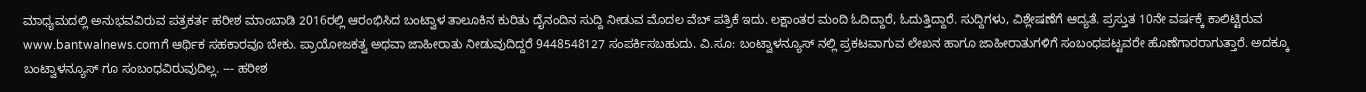ಮಾಧ್ಯಮದಲ್ಲಿ ಅನುಭವವಿರುವ ಪತ್ರಕರ್ತ ಹರೀಶ ಮಾಂಬಾಡಿ 2016ರಲ್ಲಿ ಆರಂಭಿಸಿದ ಬಂಟ್ವಾಳ ತಾಲೂಕಿನ ಕುರಿತು ದೈನಂದಿನ ಸುದ್ದಿ ನೀಡುವ ಮೊದಲ ವೆಬ್ ಪತ್ರಿಕೆ ಇದು. ಲಕ್ಷಾಂತರ ಮಂದಿ ಓದಿದ್ದಾರೆ, ಓದುತ್ತಿದ್ದಾರೆ. ಸುದ್ದಿಗಳು, ವಿಶ್ಲೇಷಣೆಗೆ ಆದ್ಯತೆ. ಪ್ರಸ್ತುತ 10ನೇ ವರ್ಷಕ್ಕೆ ಕಾಲಿಟ್ಟಿರುವ www.bantwalnews.comಗೆ ಆರ್ಥಿಕ ಸಹಕಾರವೂ ಬೇಕು. ಪ್ರಾಯೋಜಕತ್ವ ಅಥವಾ ಜಾಹೀರಾತು ನೀಡುವುದಿದ್ದರೆ 9448548127 ಸಂಪರ್ಕಿಸಬಹುದು. ವಿ.ಸೂ: ಬಂಟ್ವಾಳನ್ಯೂಸ್ ನಲ್ಲಿ ಪ್ರಕಟವಾಗುವ ಲೇಖನ ಹಾಗೂ ಜಾಹೀರಾತುಗಳಿಗೆ ಸಂಬಂಧಪಟ್ಟವರೇ ಹೊಣೆಗಾರರಾಗುತ್ತಾರೆ. ಅದಕ್ಕೂ ಬಂಟ್ವಾಳನ್ಯೂಸ್ ಗೂ ಸಂಬಂಧವಿರುವುದಿಲ್ಲ. --- ಹರೀಶ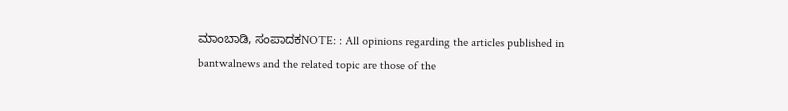ಮಾಂಬಾಡಿ, ಸಂಪಾದಕNOTE: : All opinions regarding the articles published in bantwalnews and the related topic are those of the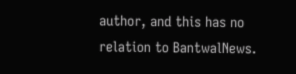author, and this has no relation to BantwalNews.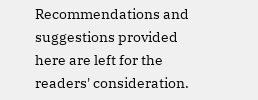Recommendations and suggestions provided here are left for the readers' consideration.